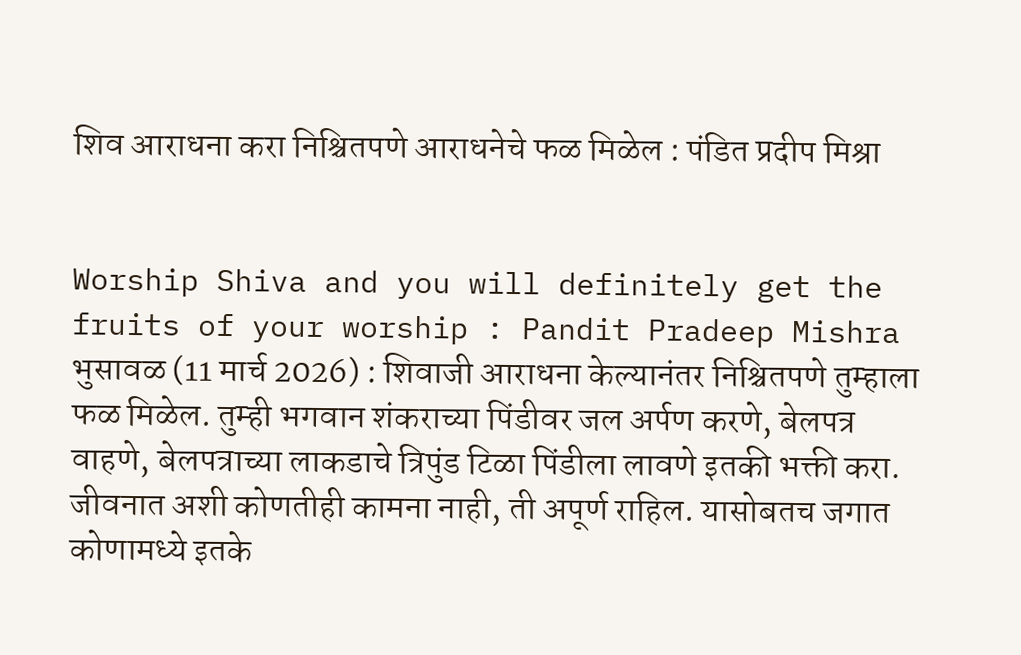शिव आराधना करा निश्चितपणे आराधनेचे फळ मिळेल : पंडित प्रदीप मिश्रा


Worship Shiva and you will definitely get the fruits of your worship : Pandit Pradeep Mishra भुसावळ (11 मार्च 2026) : शिवाजी आराधना केल्यानंतर निश्चितपणे तुम्हाला फळ मिळेल. तुम्ही भगवान शंकराच्या पिंडीवर जल अर्पण करणे, बेलपत्र वाहणे, बेलपत्राच्या लाकडाचे त्रिपुंड टिळा पिंडीला लावणे इतकी भक्ती करा. जीवनात अशी कोणतीही कामना नाही, ती अपूर्ण राहिल. यासोबतच जगात कोणामध्ये इतके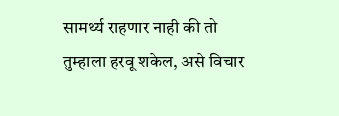सामर्थ्य राहणार नाही की तो तुम्हाला हरवू शकेल, असे विचार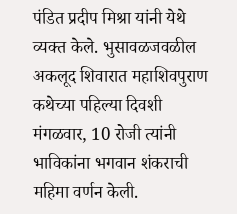पंडित प्रदीप मिश्रा यांनी येथे व्यक्त केले. भुसावळजवळील अकलूद शिवारात महाशिवपुराण कथेच्या पहिल्या दिवशी मंगळवार, 10 रोजी त्यांनी भाविकांना भगवान शंकराची महिमा वर्णन केली.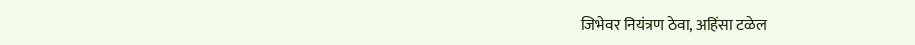जिभेवर नियंत्रण ठेवा, अहिंसा टळेल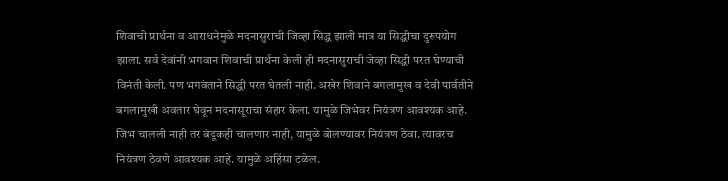शिवाची प्रार्थना व आराधनेमुळे मदनासुराची जिव्हा सिद्ध झाली मात्र या सिद्धीचा दुरुपयोग झाला. सर्व देवांनी भगवान शिवाची प्रार्थना केली ही मदनासुराची जेव्हा सिद्धी परत घेण्याची विनंती केली. पण भगवंताने सिद्धी परत घेतली नाही. अखेर शिवाने बगलामुख व देवी पार्वतीने बगलामुखी अवतार घेवून मदनासूराचा संहार केला. यामुळे जिभेवर नियंत्रण आवश्यक आहे. जिभ चालली नाही तर बंदूकही चालणार नाही, यामुळे बोलण्यावर नियंत्रण ठेवा. त्यावरच नियंत्रण ठेवणे आवश्यक आहे. यामुळे अहिंसा टळेल.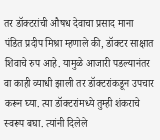तर डॉक्टरांची औषध देवाचा प्रसाद माना
पंडित प्रदीप मिश्रा म्हणाले की, डॉक्टर साक्षात शिवाचे रुप आहे. यामुळे आजारी पडल्यानंतर वा काही व्याधी झाली तर डॉक्टरांकडून उपचार करून घ्या. त्या डॉक्टरांमध्ये तुम्ही शंकराचे स्वरूप बघा. त्यांनी दिलेले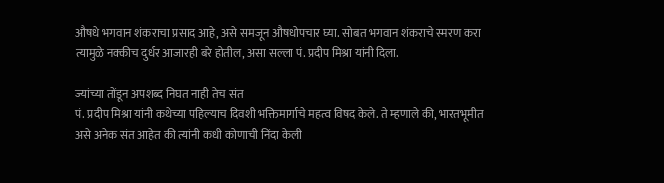औषधे भगवान शंकराचा प्रसाद आहे, असे समजून औषधोपचार घ्या. सोबत भगवान शंकराचे स्मरण करा त्यामुळे नक्कीच दुर्धर आजारही बरे होतील, असा सल्ला पं. प्रदीप मिश्रा यांनी दिला.

ज्यांच्या तोंडून अपशब्द निघत नाही तेच संत
पं. प्रदीप मिश्रा यांनी कथेच्या पहिल्याच दिवशी भक्तिमार्गाचे महत्व विषद केले. ते म्हणाले की, भारतभूमीत असे अनेक संत आहेत की त्यांनी कधी कोणाची निंदा केली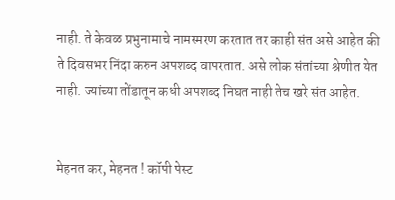नाही. ते केवळ प्रभुनामाचे नामस्मरण करतात तर काही संत असे आहेत की ते दिवसभर निंदा करुन अपशब्द वापरतात. असे लोक संतांच्या श्रेणीत येत नाही. ज्यांच्या तोंडातून कधी अपशब्द निघत नाही तेच खरे संत आहेत.


मेहनत कर, मेहनत ! कॉपी पेस्ट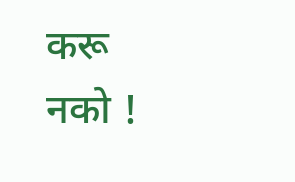करू नको !